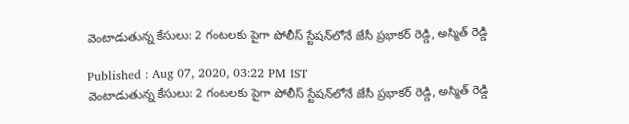వెంటాడుతున్న కేసులు: 2 గంటలకు పైగా పోలీస్ స్టేషన్‌లోనే జేసీ ప్రభాకర్ రెడ్డి, అస్మిత్ రెడ్డి

Published : Aug 07, 2020, 03:22 PM IST
వెంటాడుతున్న కేసులు: 2 గంటలకు పైగా పోలీస్ స్టేషన్‌లోనే జేసీ ప్రభాకర్ రెడ్డి, అస్మిత్ రెడ్డి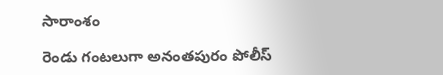సారాంశం

రెండు గంటలుగా అనంతపురం పోలీస్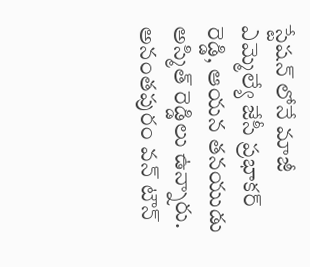స్టేషన్ లోనే మాజీ ఎమ్మెల్యే జేసీ ప్రభాకర్ రెడ్డి, ఆయన తనయుడు అస్మిత్ రెడ్డిలు ఉన్నారు. అనంతపురం వన్ టౌన్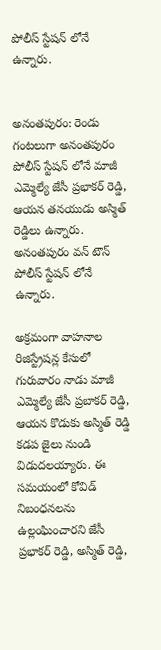పోలీస్ స్టేషన్ లోనే ఉన్నారు.


అనంతపురం: రెండు గంటలుగా అనంతపురం పోలీస్ స్టేషన్ లోనే మాజీ ఎమ్మెల్యే జేసీ ప్రభాకర్ రెడ్డి, ఆయన తనయుడు అస్మిత్ రెడ్డిలు ఉన్నారు. అనంతపురం వన్ టౌన్ పోలీస్ స్టేషన్ లోనే ఉన్నారు.

అక్రమంగా వాహనాల రిజిస్ట్రేషన్ల కేసులో  గురువారం నాడు మాజీ ఎమ్మెల్యే జేసీ ప్రబాకర్ రెడ్డి, ఆయన కొడుకు అస్మిత్ రెడ్డి కడప జైలు నుండి విడుదలయ్యారు. ఈ సమయంలో కోవిడ్ నిబంధనలను ఉల్లంఘించారని జేసీ ప్రభాకర్ రెడ్డి, అస్మిత్ రెడ్డి,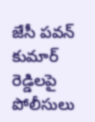జేసీ పవన్ కుమార్ రెడ్డిలపై పోలీసులు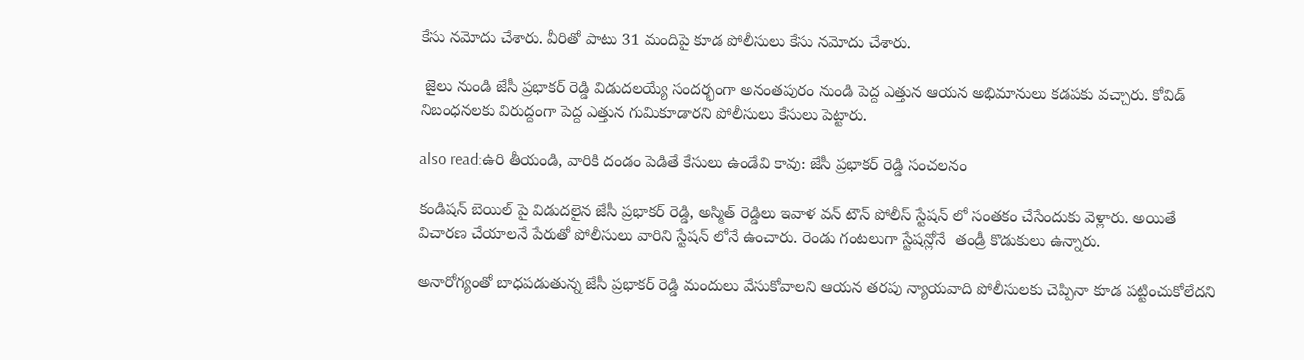కేసు నమోదు చేశారు. వీరితో పాటు 31 మందిపై కూడ పోలీసులు కేసు నమోదు చేశారు.

 జైలు నుండి జేసీ ప్రభాకర్ రెడ్డి విడుదలయ్యే సందర్భంగా అనంతపురం నుండి పెద్ద ఎత్తున ఆయన అభిమానులు కడపకు వచ్చారు. కోవిడ్ నిబంధనలకు విరుద్దంగా పెద్ద ఎత్తున గుమికూడారని పోలీసులు కేసులు పెట్టారు.

also read:ఉరి తీయండి, వారికి దండం పెడితే కేసులు ఉండేవి కావు: జేసీ ప్రభాకర్ రెడ్డి సంచలనం

కండిషన్ బెయిల్ పై విడుదలైన జేసీ ప్రభాకర్ రెడ్డి, అస్మిత్ రెడ్డిలు ఇవాళ వన్ టౌన్ పోలీస్ స్టేషన్ లో సంతకం చేసేందుకు వెళ్లారు. అయితే విచారణ చేయాలనే పేరుతో పోలీసులు వారిని స్టేషన్ లోనే ఉంచారు. రెండు గంటలుగా స్టేషన్లోనే  తండ్రీ కొడుకులు ఉన్నారు.

అనారోగ్యంతో బాధపడుతున్న జేసీ ప్రభాకర్ రెడ్డి మందులు వేసుకోవాలని ఆయన తరపు న్యాయవాది పోలీసులకు చెప్పినా కూడ పట్టించుకోలేదని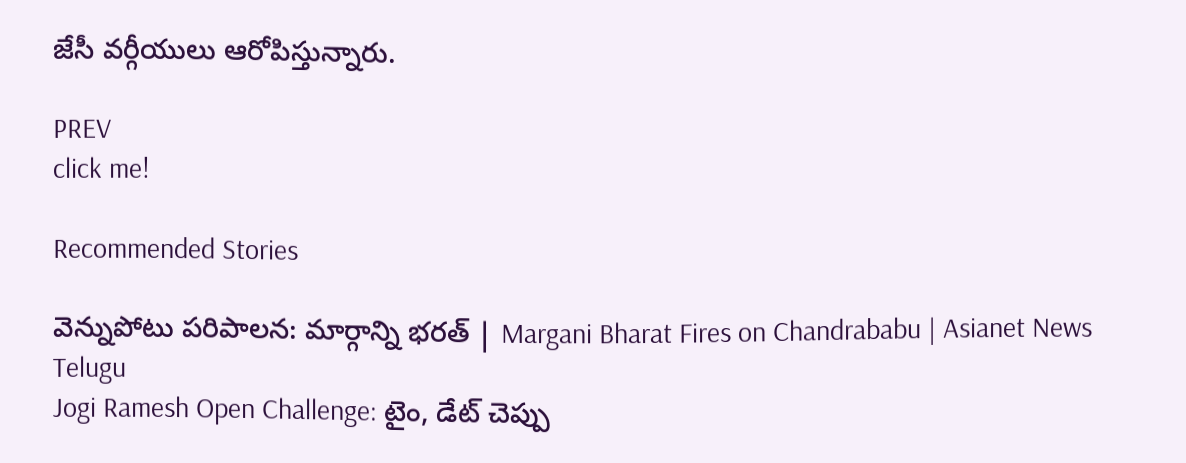జేసీ వర్గీయులు ఆరోపిస్తున్నారు.

PREV
click me!

Recommended Stories

వెన్నుపోటు పరిపాలన: మార్గాన్ని భరత్ | Margani Bharat Fires on Chandrababu | Asianet News Telugu
Jogi Ramesh Open Challenge: టైం, డేట్ చెప్పు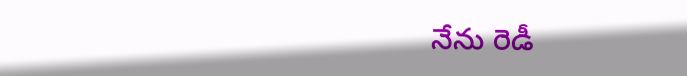నేను రెడీ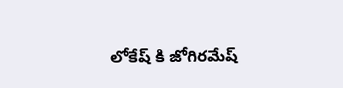లోకేష్ కి జోగిరమేష్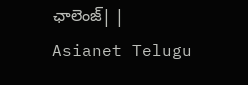ఛాలెంజ్| | Asianet Telugu